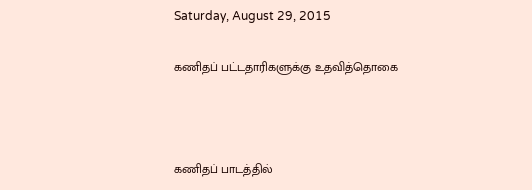Saturday, August 29, 2015

கணிதப் பட்டதாரிகளுக்கு உதவித்தொகை



கணிதப் பாடத்தில்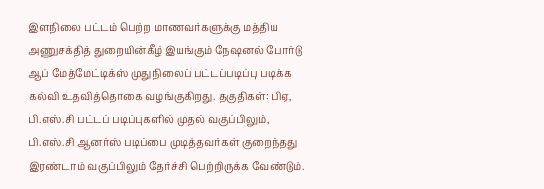இளநிலை பட்டம் பெற்ற மாணவர்களுக்கு மத்திய அணுசக்தித் துறையின்கீழ் இயங்கும் நேஷனல் போர்டு ஆப் மேத்மேட்டிக்ஸ் முதுநிலைப் பட்டப்படிப்பு படிக்க கல்வி உதவித்தொகை வழங்குகிறது. தகுதிகள்: பிஏ, பி.எஸ்.சி பட்டப் படிப்புகளில் முதல் வகுப்பிலும், பி.எஸ்.சி ஆனர்ஸ் படிப்பை முடித்தவர்கள் குறைந்தது இரண்டாம் வகுப்பிலும் தேர்ச்சி பெற்றிருக்க வேண்டும்.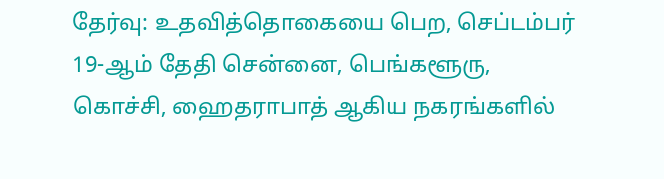தேர்வு: உதவித்தொகையை பெற, செப்டம்பர் 19-ஆம் தேதி சென்னை, பெங்களூரு, கொச்சி, ஹைதராபாத் ஆகிய நகரங்களில்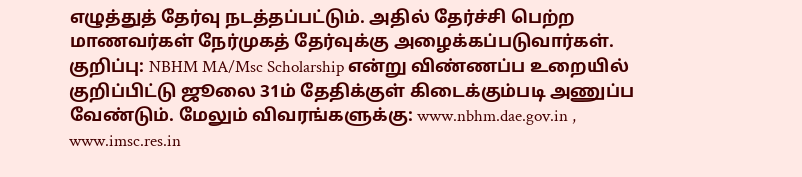எழுத்துத் தேர்வு நடத்தப்பட்டும். அதில் தேர்ச்சி பெற்ற மாணவர்கள் நேர்முகத் தேர்வுக்கு அழைக்கப்படுவார்கள். குறிப்பு: NBHM MA/Msc Scholarship என்று விண்ணப்ப உறையில் குறிப்பிட்டு ஜூலை 31ம் தேதிக்குள் கிடைக்கும்படி அணுப்ப வேண்டும். மேலும் விவரங்களுக்கு: www.nbhm.dae.gov.in , www.imsc.res.in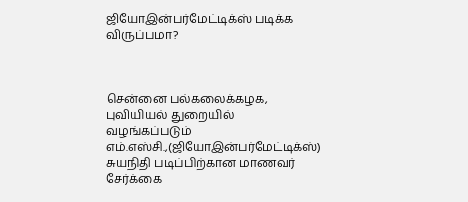ஜியோஇன்பர்மேட்டிக்ஸ் படிக்க விருப்பமா?



சென்னை பல்கலைக்கழக, புவியியல் துறையில் வழங்கப்படும் எம்.எஸ்சி.,(ஜியோஇன்பர்மேட்டிக்ஸ்) சுயநிதி படிப்பிற்கான மாணவர் சேர்க்கை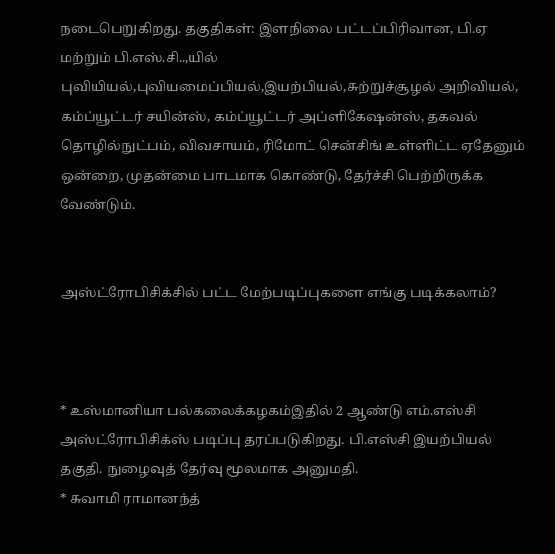நடைபெறுகிறது. தகுதிகள்: இளநிலை பட்டப்பிரிவான, பி.ஏ மற்றும் பி.எஸ்.சி..,யில் புவியியல்,புவியமைப்பியல்,இயற்பியல்,சுற்றுச்சூழல் அறிவியல், கம்ப்யூட்டர் சயின்ஸ், கம்ப்யூட்டர் அப்ளிகேஷன்ஸ், தகவல் தொழில்நுட்பம், விவசாயம், ரிமோட் சென்சிங் உள்ளிட்ட ஏதேனும் ஒன்றை, முதன்மை பாடமாக கொண்டு, தேர்ச்சி பெற்றிருக்க வேண்டும்.


அஸ்ட்ரோபிசிக்சில் பட்ட மேற்படிப்புகளை எங்கு படிக்கலாம்?



* உஸ்மானியா பல்கலைக்கழகம்இதில் 2 ஆண்டு எம்.எஸ்சி அஸ்ட்ரோபிசிக்ஸ் படிப்பு தரப்படுகிறது. பி.எஸ்சி இயற்பியல் தகுதி. நுழைவுத் தேர்வு மூலமாக அனுமதி.
* சுவாமி ராமானந்த்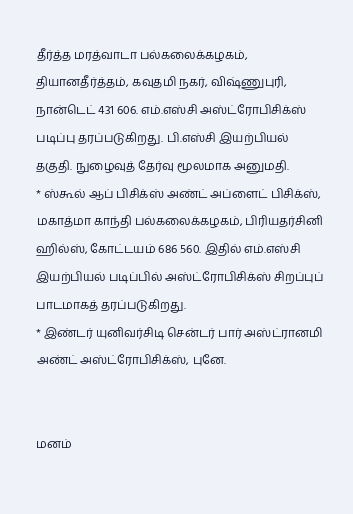தீர்த்த மரத்வாடா பல்கலைக்கழகம், தியானதீர்த்தம், கவுதமி நகர், விஷ்ணுபுரி, நான்டெட் 431 606. எம்.எஸ்சி அஸ்ட்ரோபிசிக்ஸ் படிப்பு தரப்படுகிறது. பி.எஸ்சி இயற்பியல் தகுதி. நுழைவுத் தேர்வு மூலமாக அனுமதி.
* ஸ்கூல் ஆப் பிசிக்ஸ் அண்ட் அப்ளைட் பிசிக்ஸ், மகாத்மா காந்தி பல்கலைக்கழகம், பிரியதர்சினி ஹில்ஸ், கோட்டயம் 686 560. இதில் எம்.எஸ்சி இயற்பியல் படிப்பில் அஸ்ட்ரோபிசிக்ஸ் சிறப்புப் பாடமாகத் தரப்படுகிறது.
* இண்டர் யுனிவர்சிடி சென்டர் பார் அஸ்ட்ரானமி அண்ட் அஸ்ட்ரோபிசிக்ஸ், புனே.


மனம்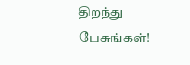திறந்து பேசுங்கள்!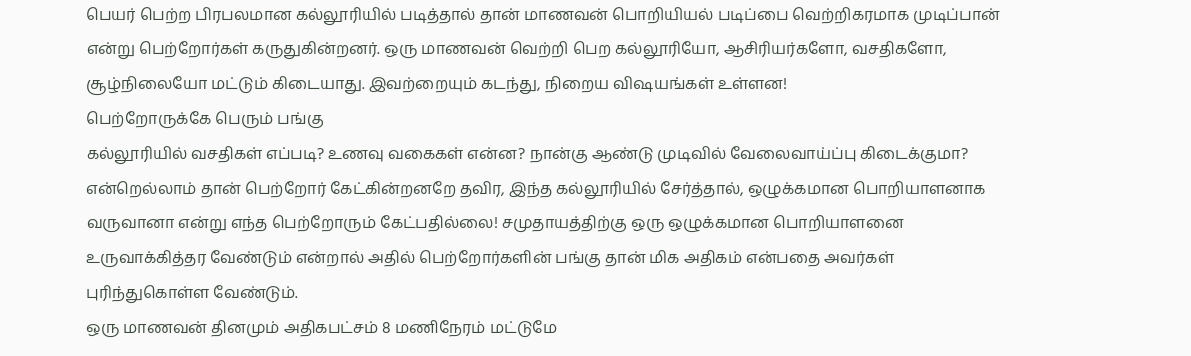பெயர் பெற்ற பிரபலமான கல்லூரியில் படித்தால் தான் மாணவன் பொறியியல் படிப்பை வெற்றிகரமாக முடிப்பான் என்று பெற்றோர்கள் கருதுகின்றனர். ஒரு மாணவன் வெற்றி பெற கல்லூரியோ, ஆசிரியர்களோ, வசதிகளோ, சூழ்நிலையோ மட்டும் கிடையாது. இவற்றையும் கடந்து, நிறைய விஷயங்கள் உள்ளன!
பெற்றோருக்கே பெரும் பங்கு
கல்லூரியில் வசதிகள் எப்படி? உணவு வகைகள் என்ன? நான்கு ஆண்டு முடிவில் வேலைவாய்ப்பு கிடைக்குமா? என்றெல்லாம் தான் பெற்றோர் கேட்கின்றனறே தவிர, இந்த கல்லூரியில் சேர்த்தால், ஒழுக்கமான பொறியாளனாக வருவானா என்று எந்த பெற்றோரும் கேட்பதில்லை! சமுதாயத்திற்கு ஒரு ஒழுக்கமான பொறியாளனை உருவாக்கித்தர வேண்டும் என்றால் அதில் பெற்றோர்களின் பங்கு தான் மிக அதிகம் என்பதை அவர்கள் புரிந்துகொள்ள வேண்டும்.
ஒரு மாணவன் தினமும் அதிகபட்சம் 8 மணிநேரம் மட்டுமே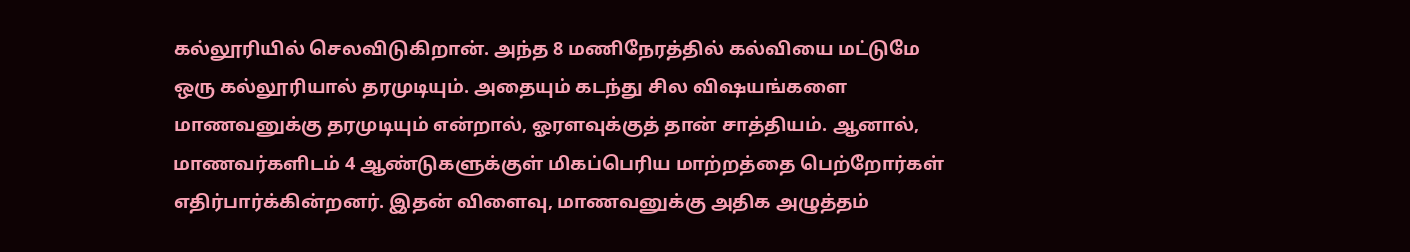கல்லூரியில் செலவிடுகிறான். அந்த 8 மணிநேரத்தில் கல்வியை மட்டுமே ஒரு கல்லூரியால் தரமுடியும். அதையும் கடந்து சில விஷயங்களை மாணவனுக்கு தரமுடியும் என்றால், ஓரளவுக்குத் தான் சாத்தியம். ஆனால், மாணவர்களிடம் 4 ஆண்டுகளுக்குள் மிகப்பெரிய மாற்றத்தை பெற்றோர்கள் எதிர்பார்க்கின்றனர். இதன் விளைவு, மாணவனுக்கு அதிக அழுத்தம்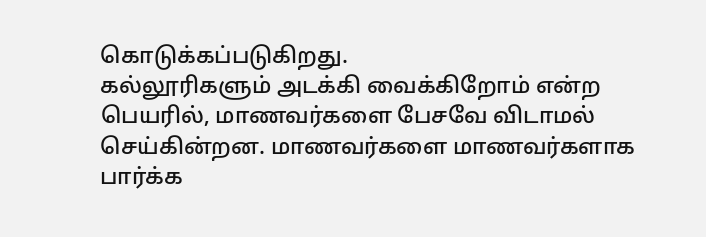கொடுக்கப்படுகிறது.
கல்லூரிகளும் அடக்கி வைக்கிறோம் என்ற பெயரில், மாணவர்களை பேசவே விடாமல் செய்கின்றன. மாணவர்களை மாணவர்களாக பார்க்க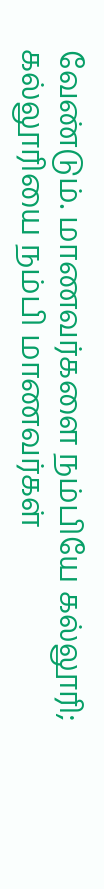வேண்டும். மாணவர்களை நம்பியே கல்லூரி; கல்லூரியை நம்பி மாணவர்கள்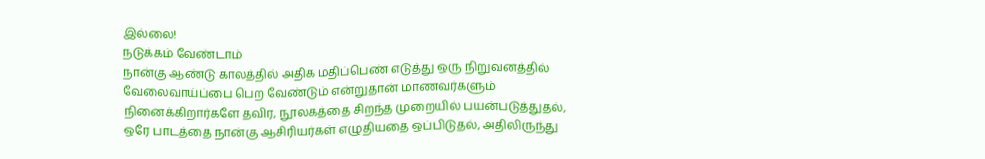இல்லை!
நடுக்கம் வேண்டாம்
நான்கு ஆண்டு காலத்தில் அதிக மதிப்பெண் எடுத்து ஒரு நிறுவனத்தில் வேலைவாய்ப்பை பெற வேண்டும் என்றுதான் மாணவர்களும் நினைக்கிறார்களே தவிர, நூலகத்தை சிறந்த முறையில் பயன்படுத்துதல், ஒரே பாடத்தை நான்கு ஆசிரியர்கள் எழுதியதை ஒப்பிடுதல், அதிலிருந்து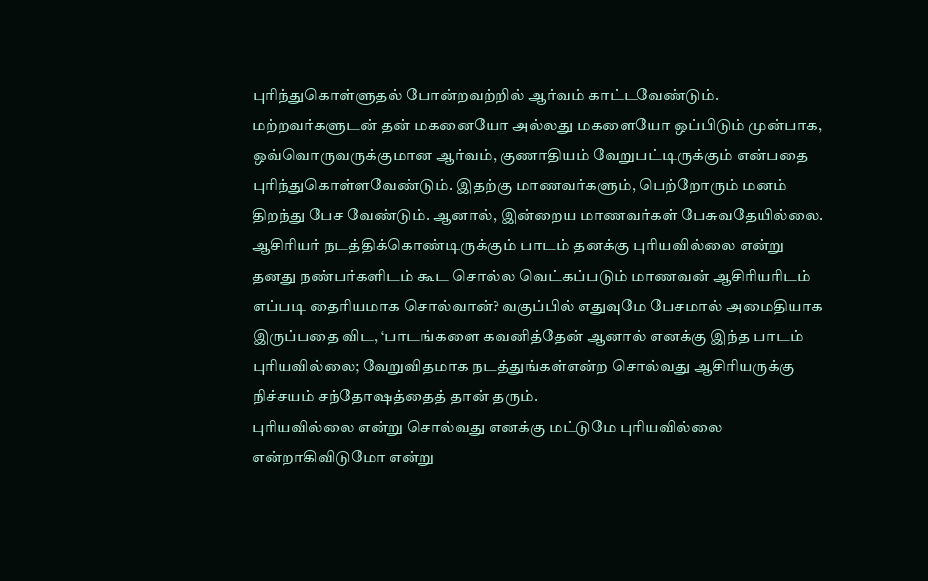புரிந்துகொள்ளுதல் போன்றவற்றில் ஆர்வம் காட்டவேண்டும்.
மற்றவர்களுடன் தன் மகனையோ அல்லது மகளையோ ஒப்பிடும் முன்பாக, ஒவ்வொருவருக்குமான ஆர்வம், குணாதியம் வேறுபட்டிருக்கும் என்பதை புரிந்துகொள்ளவேண்டும். இதற்கு மாணவர்களும், பெற்றோரும் மனம் திறந்து பேச வேண்டும். ஆனால், இன்றைய மாணவர்கள் பேசுவதேயில்லை.
ஆசிரியர் நடத்திக்கொண்டிருக்கும் பாடம் தனக்கு புரியவில்லை என்று தனது நண்பர்களிடம் கூட சொல்ல வெட்கப்படும் மாணவன் ஆசிரியரிடம் எப்படி தைரியமாக சொல்வான்? வகுப்பில் எதுவுமே பேசமால் அமைதியாக இருப்பதை விட, ‘பாடங்களை கவனித்தேன் ஆனால் எனக்கு இந்த பாடம் புரியவில்லை; வேறுவிதமாக நடத்துங்கள்என்ற சொல்வது ஆசிரியருக்கு நிச்சயம் சந்தோஷத்தைத் தான் தரும்.
புரியவில்லை என்று சொல்வது எனக்கு மட்டுமே புரியவில்லை என்றாகிவிடுமோ என்று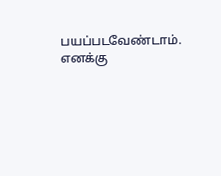பயப்படவேண்டாம். எனக்கு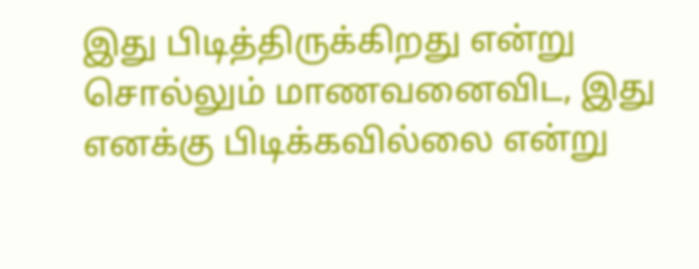இது பிடித்திருக்கிறது என்று சொல்லும் மாணவனைவிட, இது எனக்கு பிடிக்கவில்லை என்று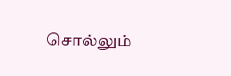சொல்லும்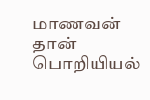மாணவன் தான் பொறியியல்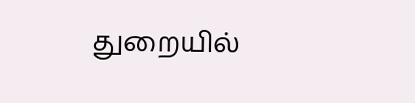துறையில்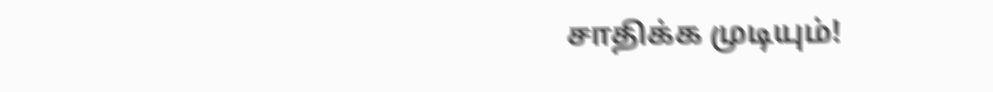சாதிக்க முடியும்!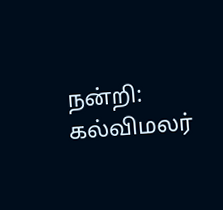நன்றி: கல்விமலர்